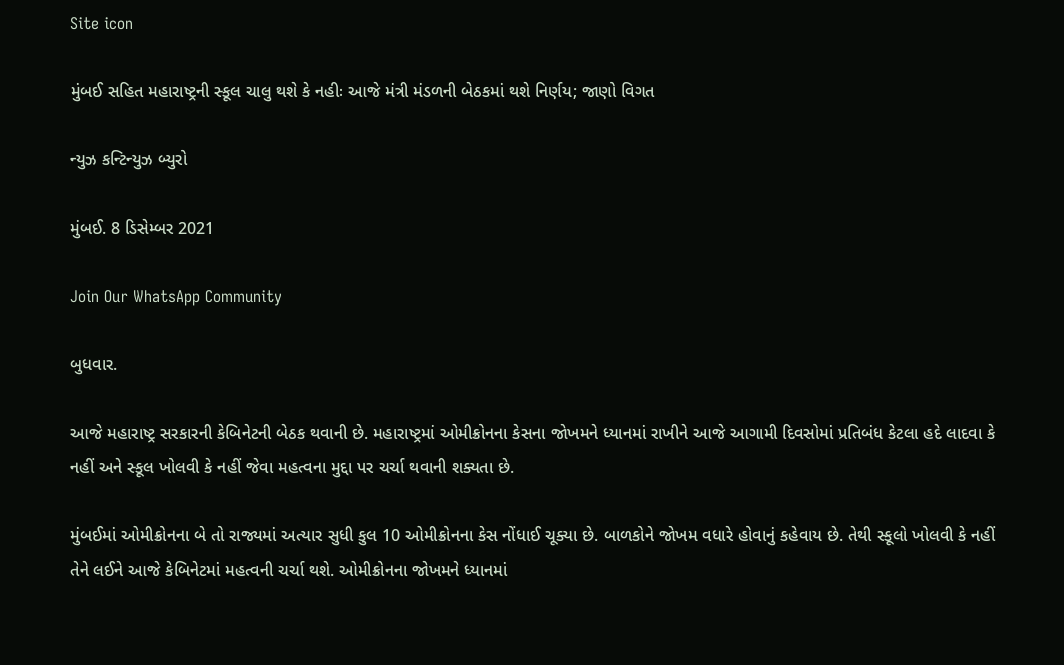Site icon

મુંબઈ સહિત મહારાષ્ટ્રની સ્કૂલ ચાલુ થશે કે નહીઃ આજે મંત્રી મંડળની બેઠકમાં થશે નિર્ણય; જાણો વિગત

ન્યુઝ કન્ટિન્યુઝ બ્યુરો

મુંબઈ. 8 ડિસેમ્બર 2021

Join Our WhatsApp Community

બુધવાર.

આજે મહારાષ્ટ્ર સરકારની કેબિનેટની બેઠક થવાની છે. મહારાષ્ટ્રમાં ઓમીક્રોનના કેસના જોખમને ધ્યાનમાં રાખીને આજે આગામી દિવસોમાં પ્રતિબંધ કેટલા હદે લાદવા કે નહીં અને સ્કૂલ ખોલવી કે નહીં જેવા મહત્વના મુદ્દા પર ચર્ચા થવાની શક્યતા છે.

મુંબઈમાં ઓમીક્રોનના બે તો રાજ્યમાં અત્યાર સુધી કુલ 10 ઓમીક્રોનના કેસ નોંધાઈ ચૂક્યા છે. બાળકોને જોખમ વધારે હોવાનું કહેવાય છે. તેથી સ્કૂલો ખોલવી કે નહીં તેને લઈને આજે કેબિનેટમાં મહત્વની ચર્ચા થશે. ઓમીક્રોનના જોખમને ધ્યાનમાં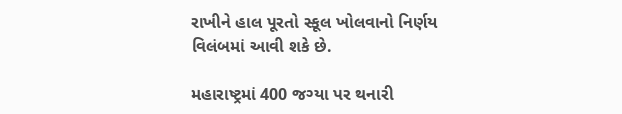રાખીને હાલ પૂરતો સ્કૂલ ખોલવાનો નિર્ણય વિલંબમાં આવી શકે છે.

મહારાષ્ટ્રમાં 400 જગ્યા પર થનારી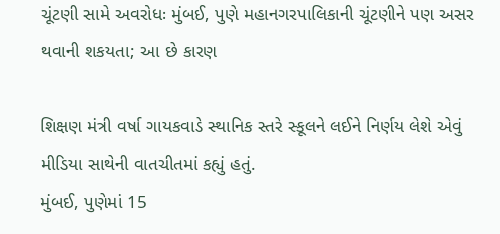ચૂંટણી સામે અવરોધઃ મુંબઈ, પુણે મહાનગરપાલિકાની ચૂંટણીને પણ અસર થવાની શકયતા; આ છે કારણ

શિક્ષણ મંત્રી વર્ષા ગાયકવાડે સ્થાનિક સ્તરે સ્કૂલને લઈને નિર્ણય લેશે એવું મીડિયા સાથેની વાતચીતમાં કહ્યું હતું.
મુંબઈ, પુણેમાં 15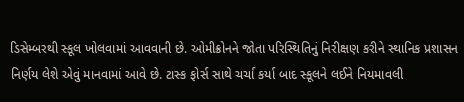ડિસેમ્બરથી સ્કૂલ ખોલવામાં આવવાની છે. ઓમીક્રોનને જોતા પરિસ્થિતિનું નિરીક્ષણ કરીને સ્થાનિક પ્રશાસન નિર્ણય લેશે એવું માનવામાં આવે છે. ટાસ્ક ફોર્સ સાથે ચર્ચા કર્યા બાદ સ્કૂલને લઈને નિયમાવલી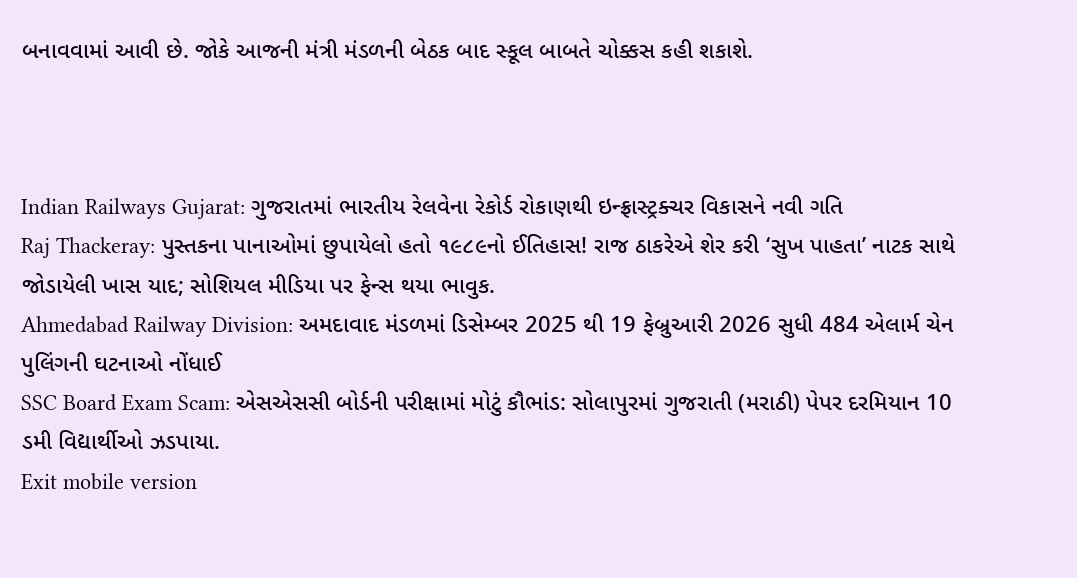બનાવવામાં આવી છે. જોકે આજની મંત્રી મંડળની બેઠક બાદ સ્કૂલ બાબતે ચોક્કસ કહી શકાશે.



Indian Railways Gujarat: ગુજરાતમાં ભારતીય રેલવેના રેકોર્ડ રોકાણથી ઇન્ફ્રાસ્ટ્રક્ચર વિકાસને નવી ગતિ
Raj Thackeray: પુસ્તકના પાનાઓમાં છુપાયેલો હતો ૧૯૮૯નો ઈતિહાસ! રાજ ઠાકરેએ શેર કરી ‘સુખ પાહતા’ નાટક સાથે જોડાયેલી ખાસ યાદ; સોશિયલ મીડિયા પર ફેન્સ થયા ભાવુક.
Ahmedabad Railway Division: અમદાવાદ મંડળમાં ડિસેમ્બર 2025 થી 19 ફેબ્રુઆરી 2026 સુધી 484 એલાર્મ ચેન પુલિંગની ઘટનાઓ નોંધાઈ
SSC Board Exam Scam: એસએસસી બોર્ડની પરીક્ષામાં મોટું કૌભાંડ: સોલાપુરમાં ગુજરાતી (મરાઠી) પેપર દરમિયાન 10 ડમી વિદ્યાર્થીઓ ઝડપાયા.
Exit mobile version